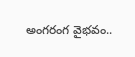అంగరంగ వైభవం..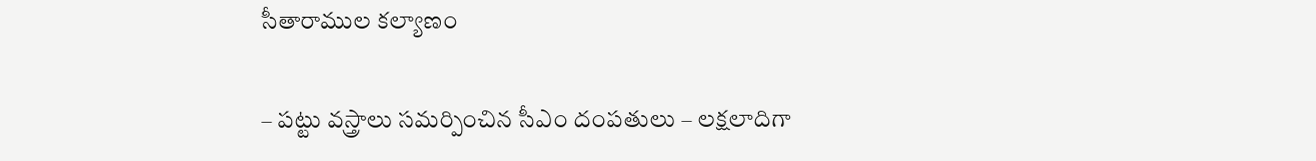సీతారాముల కల్యాణం

– పట్టు వస్త్రాలు సమర్పించిన సీఎం దంపతులు – లక్షలాదిగా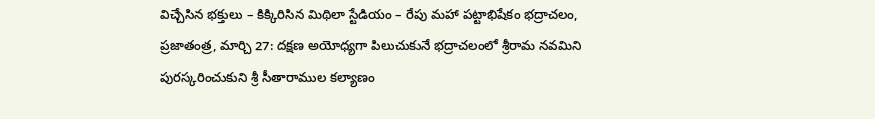విచ్చేసిన భక్తులు – కిక్కిరిసిన మిథిలా స్టేడియం – రేపు మహా పట్టాభిషేకం భద్రాచలం, ప్రజాతంత్ర, మార్చి 27: దక్షణ అయోధ్యగా పిలుచుకునే భద్రాచలంలో శ్రీరామ నవమిని పురస్కరించుకుని శ్రీ సీతారాముల కల్యాణం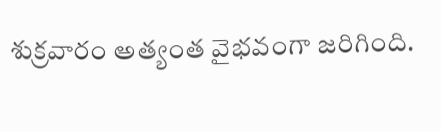శుక్రవారం అత్యంత వైభవంగా జరిగింది.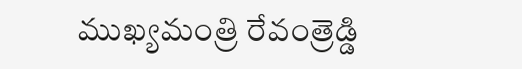ముఖ్యమంత్రి రేవంత్రెడ్డి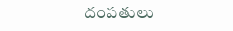దంపతులు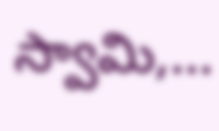స్వామి,…